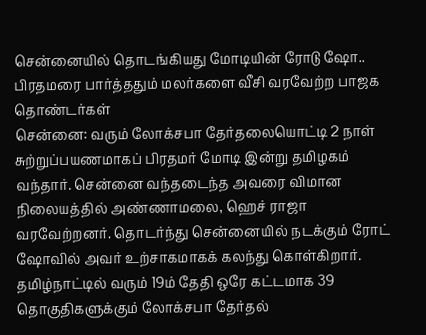சென்னையில் தொடங்கியது மோடியின் ரோடு ஷோ.. பிரதமரை பார்த்ததும் மலர்களை வீசி வரவேற்ற பாஜக தொண்டர்கள்
சென்னை: வரும் லோக்சபா தேர்தலையொட்டி 2 நாள் சுற்றுப்பயணமாகப் பிரதமர் மோடி இன்று தமிழகம் வந்தார். சென்னை வந்தடைந்த அவரை விமான நிலையத்தில் அண்ணாமலை, ஹெச் ராஜா வரவேற்றனர். தொடர்ந்து சென்னையில் நடக்கும் ரோட் ஷோவில் அவர் உற்சாகமாகக் கலந்து கொள்கிறார்.
தமிழ்நாட்டில் வரும் 19ம் தேதி ஒரே கட்டமாக 39 தொகுதிகளுக்கும் லோக்சபா தேர்தல்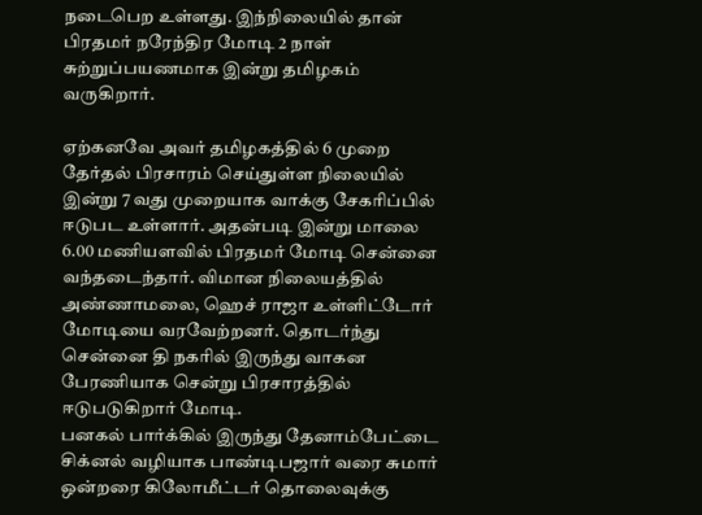நடைபெற உள்ளது. இந்நிலையில் தான் பிரதமர் நரேந்திர மோடி 2 நாள் சுற்றுப்பயணமாக இன்று தமிழகம் வருகிறார்.

ஏற்கனவே அவர் தமிழகத்தில் 6 முறை தேர்தல் பிரசாரம் செய்துள்ள நிலையில் இன்று 7 வது முறையாக வாக்கு சேகரிப்பில் ஈடுபட உள்ளார். அதன்படி இன்று மாலை 6.00 மணியளவில் பிரதமர் மோடி சென்னை வந்தடைந்தார். விமான நிலையத்தில் அண்ணாமலை, ஹெச் ராஜா உள்ளிட்டோர் மோடியை வரவேற்றனர். தொடர்ந்து சென்னை தி நகரில் இருந்து வாகன பேரணியாக சென்று பிரசாரத்தில் ஈடுபடுகிறார் மோடி.
பனகல் பார்க்கில் இருந்து தேனாம்பேட்டை சிக்னல் வழியாக பாண்டிபஜார் வரை சுமார் ஒன்றரை கிலோமீட்டர் தொலைவுக்கு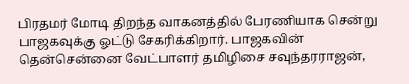பிரதமர் மோடி திறந்த வாகனத்தில் பேரணியாக சென்று பாஜகவுக்கு ஓட்டு சேகரிக்கிறார். பாஜகவின் தென்சென்னை வேட்பாளர் தமிழிசை சவுந்தரராஜன்,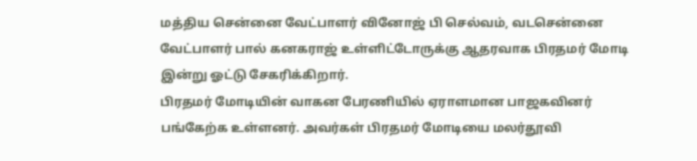மத்திய சென்னை வேட்பாளர் வினோஜ் பி செல்வம், வடசென்னை வேட்பாளர் பால் கனகராஜ் உள்ளிட்டோருக்கு ஆதரவாக பிரதமர் மோடி இன்று ஓட்டு சேகரிக்கிறார்.
பிரதமர் மோடியின் வாகன பேரணியில் ஏராளமான பாஜகவினர் பங்கேற்க உள்ளனர். அவர்கள் பிரதமர் மோடியை மலர்தூவி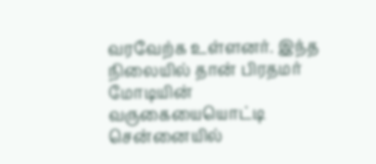வரவேற்க உள்ளனர். இந்த நிலையில் தான் பிரதமர் மோடியின் வருகையையொட்டி சென்னையில்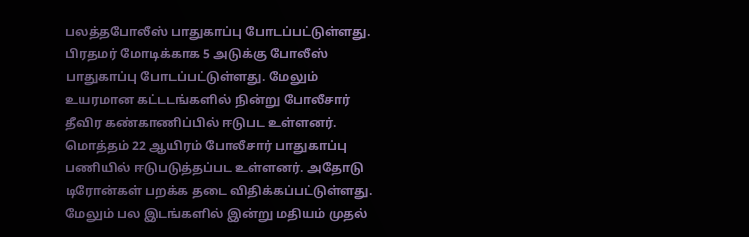பலத்தபோலீஸ் பாதுகாப்பு போடப்பட்டுள்ளது. பிரதமர் மோடிக்காக 5 அடுக்கு போலீஸ் பாதுகாப்பு போடப்பட்டுள்ளது. மேலும் உயரமான கட்டடங்களில் நின்று போலீசார் தீவிர கண்காணிப்பில் ஈடுபட உள்ளனர். மொத்தம் 22 ஆயிரம் போலீசார் பாதுகாப்பு பணியில் ஈடுபடுத்தப்பட உள்ளனர். அதோடு டிரோன்கள் பறக்க தடை விதிக்கப்பட்டுள்ளது. மேலும் பல இடங்களில் இன்று மதியம் முதல்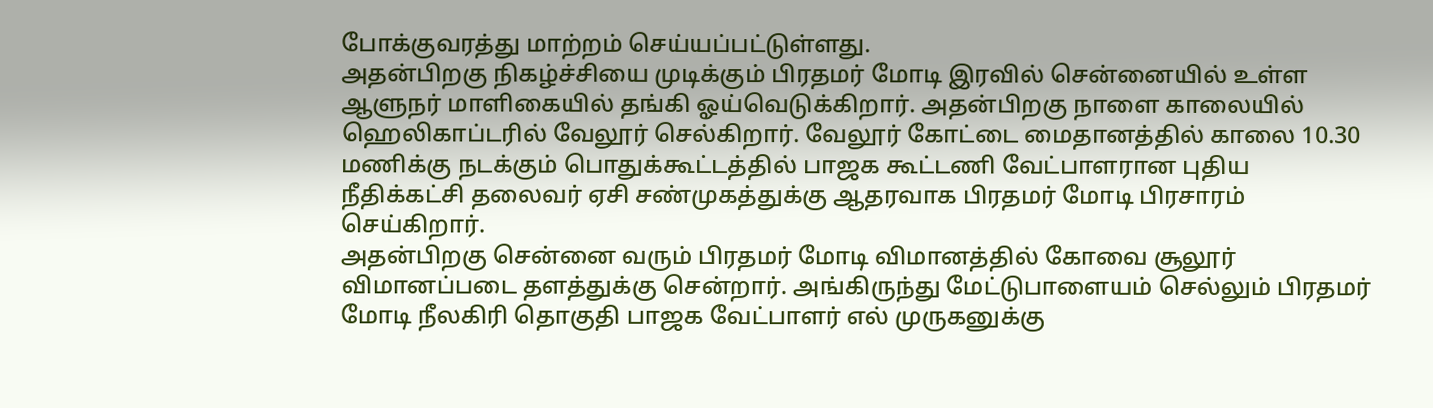போக்குவரத்து மாற்றம் செய்யப்பட்டுள்ளது.
அதன்பிறகு நிகழ்ச்சியை முடிக்கும் பிரதமர் மோடி இரவில் சென்னையில் உள்ள ஆளுநர் மாளிகையில் தங்கி ஓய்வெடுக்கிறார். அதன்பிறகு நாளை காலையில் ஹெலிகாப்டரில் வேலூர் செல்கிறார். வேலூர் கோட்டை மைதானத்தில் காலை 10.30 மணிக்கு நடக்கும் பொதுக்கூட்டத்தில் பாஜக கூட்டணி வேட்பாளரான புதிய நீதிக்கட்சி தலைவர் ஏசி சண்முகத்துக்கு ஆதரவாக பிரதமர் மோடி பிரசாரம் செய்கிறார்.
அதன்பிறகு சென்னை வரும் பிரதமர் மோடி விமானத்தில் கோவை சூலூர் விமானப்படை தளத்துக்கு சென்றார். அங்கிருந்து மேட்டுபாளையம் செல்லும் பிரதமர் மோடி நீலகிரி தொகுதி பாஜக வேட்பாளர் எல் முருகனுக்கு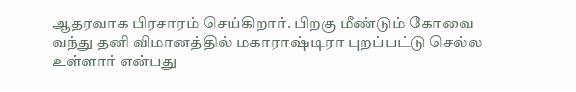ஆதரவாக பிரசாரம் செய்கிறார். பிறகு மீண்டும் கோவை வந்து தனி விமானத்தில் மகாராஷ்டிரா புறப்பட்டு செல்ல உள்ளார் என்பது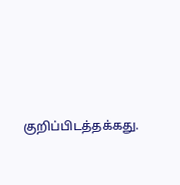குறிப்பிடத்தக்கது.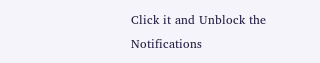Click it and Unblock the Notifications